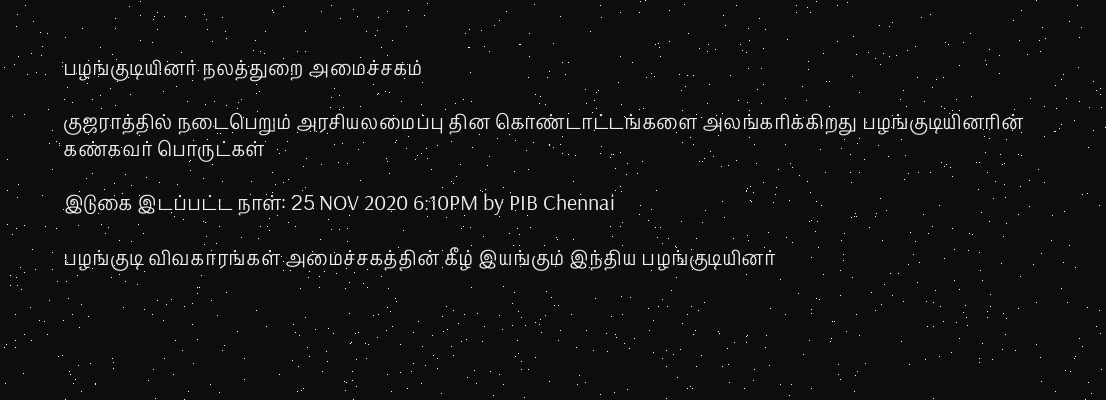பழங்குடியினர் நலத்துறை அமைச்சகம்

குஜராத்தில் நடைபெறும் அரசியலமைப்பு தின கொண்டாட்டங்களை அலங்கரிக்கிறது பழங்குடியினரின் கண்கவர் பொருட்கள்

இடுகை இடப்பட்ட நாள்: 25 NOV 2020 6:10PM by PIB Chennai

பழங்குடி விவகாரங்கள் அமைச்சகத்தின் கீழ் இயங்கும் இந்திய பழங்குடியினர்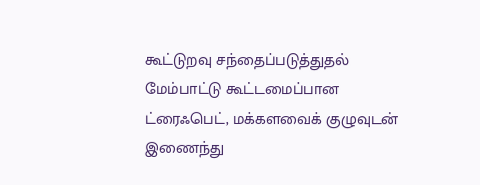கூட்டுறவு சந்தைப்படுத்துதல் மேம்பாட்டு கூட்டமைப்பான ட்ரைஃபெட், மக்களவைக் குழுவுடன் இணைந்து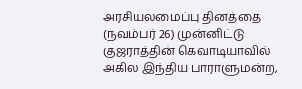அரசியலமைப்பு தினத்தை (நவம்பர் 26) முன்னிட்டு குஜராத்தின் கெவாடியாவில் அகில இந்திய பாராளுமன்ற,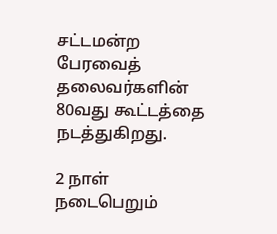சட்டமன்ற பேரவைத் தலைவர்களின் 80வது கூட்டத்தை நடத்துகிறது.

2 நாள் நடைபெறும்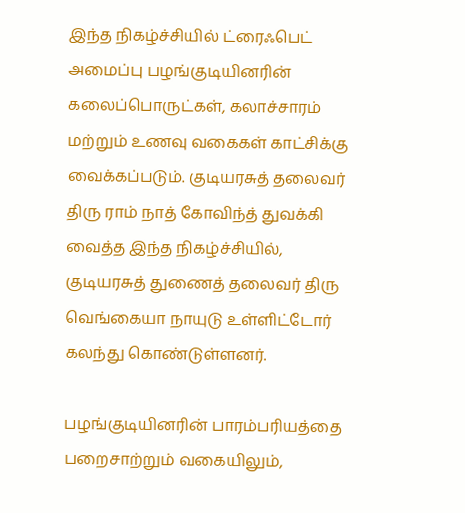இந்த நிகழ்ச்சியில் ட்ரைஃபெட் அமைப்பு பழங்குடியினரின் கலைப்பொருட்கள், கலாச்சாரம் மற்றும் உணவு வகைகள் காட்சிக்கு வைக்கப்படும். குடியரசுத் தலைவர் திரு ராம் நாத் கோவிந்த் துவக்கி வைத்த இந்த நிகழ்ச்சியில், குடியரசுத் துணைத் தலைவர் திரு வெங்கையா நாயுடு உள்ளிட்டோர் கலந்து கொண்டுள்ளனர்.

பழங்குடியினரின் பாரம்பரியத்தை பறைசாற்றும் வகையிலும்,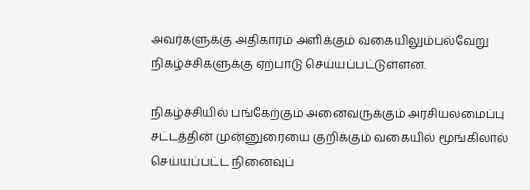அவர்களுக்கு அதிகாரம் அளிக்கும் வகையிலும்பல்வேறு நிகழ்ச்சிகளுக்கு ஏற்பாடு செய்யப்பட்டுள்ளன.

நிகழ்ச்சியில் பங்கேற்கும் அனைவருக்கும் அரசியலமைப்பு சட்டத்தின் முன்னுரையை குறிக்கும் வகையில் மூங்கிலால் செய்யப்பட்ட நினைவுப்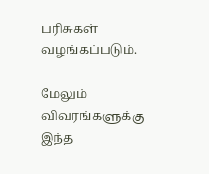பரிசுகள் வழங்கப்படும்.

மேலும் விவரங்களுக்கு இந்த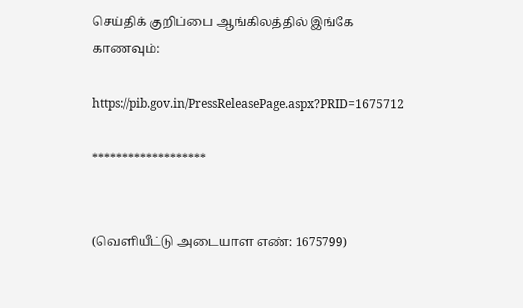செய்திக் குறிப்பை ஆங்கிலத்தில் இங்கே காணவும்:

https://pib.gov.in/PressReleasePage.aspx?PRID=1675712

*******************


(வெளியீட்டு அடையாள எண்: 1675799)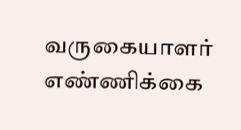வருகையாளர் எண்ணிக்கை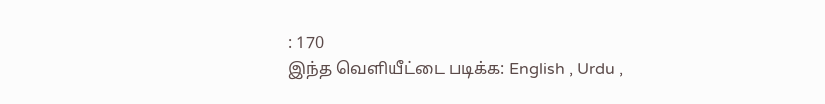: 170
இந்த வெளியீட்டை படிக்க: English , Urdu ,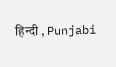हिन्दी , Punjabi